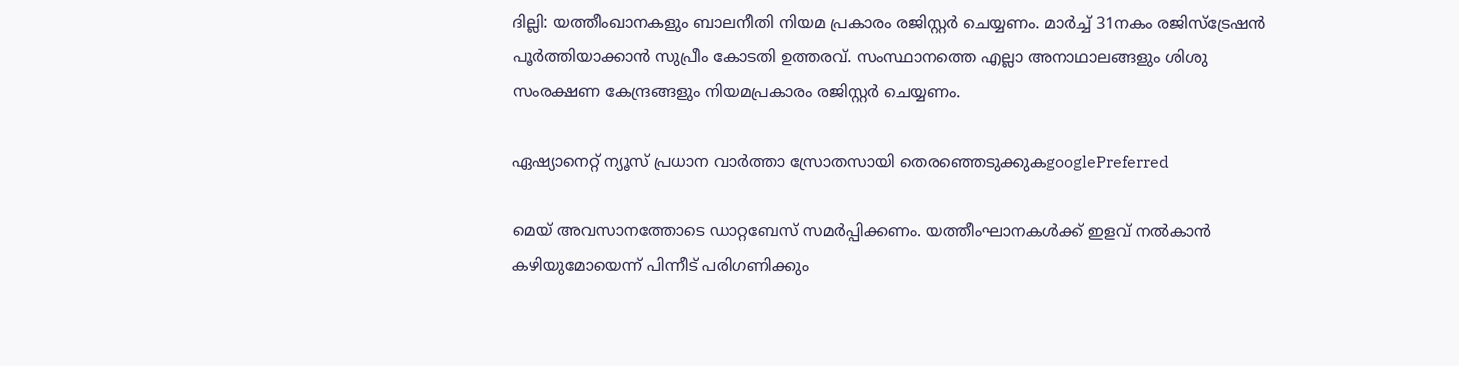ദില്ലി: യത്തീംഖാനകളും ബാലനീതി നിയമ പ്രകാരം രജിസ്റ്റർ ചെയ്യണം. മാർച്ച് 31നകം രജിസ്‌ട്രേഷൻ പൂർത്തിയാക്കാൻ സുപ്രീം കോടതി ഉത്തരവ്. സംസ്ഥാനത്തെ എല്ലാ അനാഥാലങ്ങളും ശിശു സംരക്ഷണ കേന്ദ്രങ്ങളും നിയമപ്രകാരം രജിസ്റ്റർ ചെയ്യണം.

ഏഷ്യാനെറ്റ് ന്യൂസ് പ്രധാന വാർത്താ സ്രോതസായി തെരഞ്ഞെടുക്കുകgooglePreferred

മെയ് അവസാനത്തോടെ ഡാറ്റബേസ് സമർപ്പിക്കണം. യത്തീംഘാനകൾക്ക് ഇളവ് നൽകാൻ കഴിയുമോയെന്ന് പിന്നീട് പരിഗണിക്കും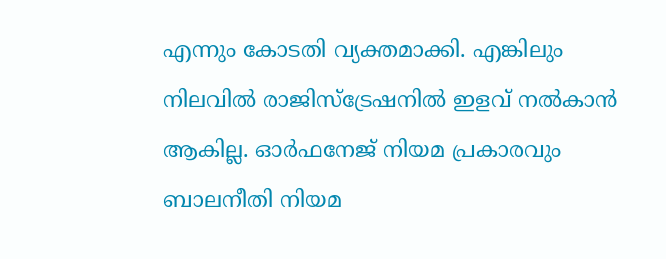എന്നും കോടതി വ്യക്തമാക്കി. എങ്കിലും നിലവിൽ രാജിസ്ട്രേഷനിൽ ഇളവ് നൽകാൻ ആകില്ല. ഓർഫനേജ് നിയമ പ്രകാരവും ബാലനീതി നിയമ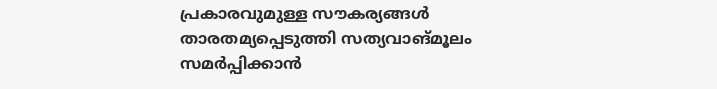പ്രകാരവുമുള്ള സൗകര്യങ്ങൾ താരതമ്യപ്പെടുത്തി സത്യവാങ്മൂലം സമർപ്പിക്കാൻ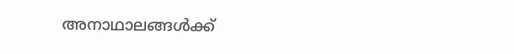അനാഥാലങ്ങൾക്ക്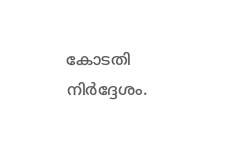കോടതി നിർദ്ദേശം.